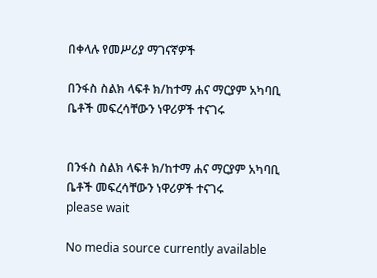በቀላሉ የመሥሪያ ማገናኛዎች

በንፋስ ስልክ ላፍቶ ክ/ከተማ ሐና ማርያም አካባቢ ቤቶች መፍረሳቸውን ነዋሪዎች ተናገሩ


በንፋስ ስልክ ላፍቶ ክ/ከተማ ሐና ማርያም አካባቢ ቤቶች መፍረሳቸውን ነዋሪዎች ተናገሩ
please wait

No media source currently available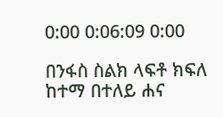0:00 0:06:09 0:00

በንፋስ ስልክ ላፍቶ ክፍለ ከተማ በተለይ ሐና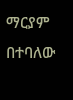ማርያም በተባለው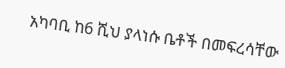አካባቢ ከ6 ሺህ ያላነሱ ቤቶች በመፍረሳቸው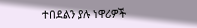ተበደልን ያሉ ነዋሪዎች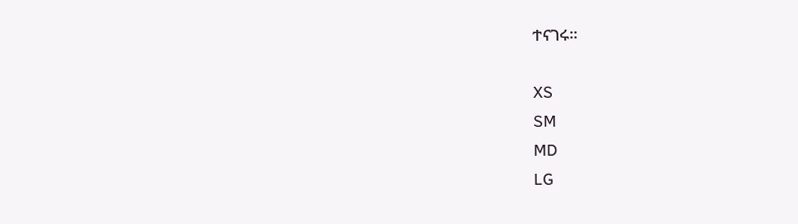ተናገሩ።

XS
SM
MD
LG